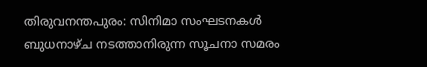തിരുവനന്തപുരം: സിനിമാ സംഘടനകൾ ബുധനാഴ്ച നടത്താനിരുന്ന സൂചനാ സമരം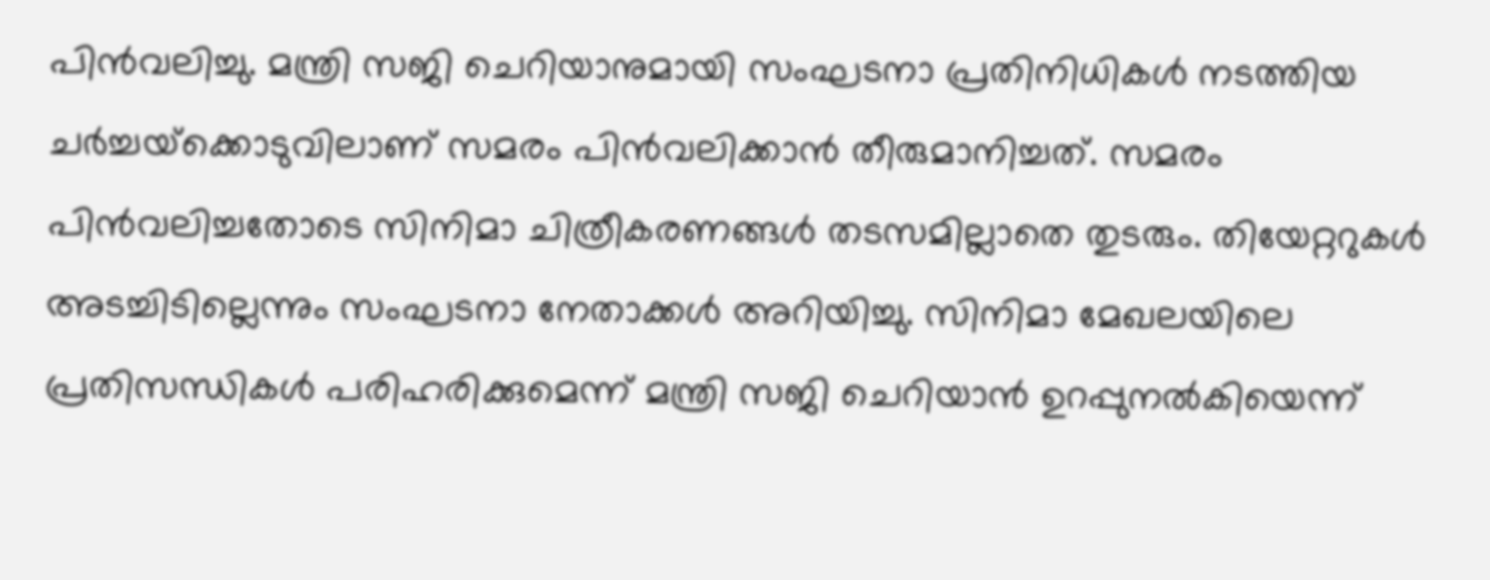പിൻവലിച്ചു. മന്ത്രി സജി ചെറിയാനുമായി സംഘടനാ പ്രതിനിധികൾ നടത്തിയ ചർച്ചയ്‌ക്കൊടുവിലാണ് സമരം പിൻവലിക്കാൻ തീരുമാനിച്ചത്. സമരം പിൻവലിച്ചതോടെ സിനിമാ ചിത്രീകരണങ്ങൾ തടസമില്ലാതെ തുടരും. തിയേറ്ററുകൾ അടച്ചിടില്ലെന്നും സംഘടനാ നേതാക്കൾ അറിയിച്ചു. സിനിമാ മേഖലയിലെ പ്രതിസന്ധികൾ പരിഹരിക്കുമെന്ന് മന്ത്രി സജി ചെറിയാൻ ഉറപ്പുനൽകിയെന്ന്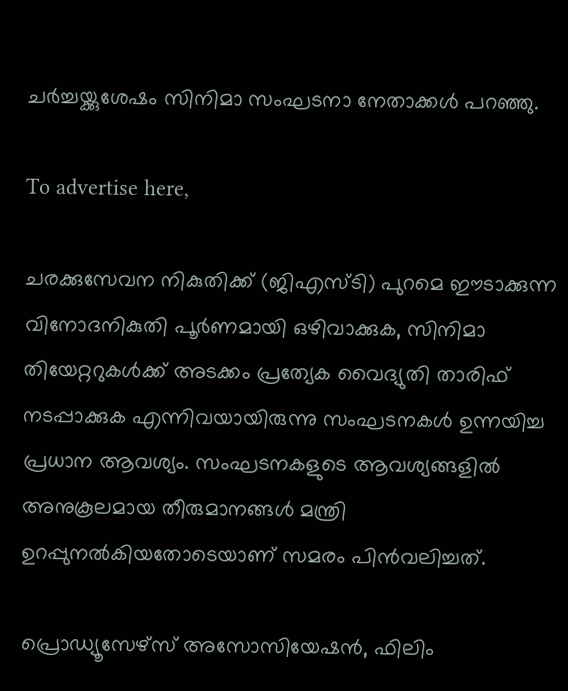ചർച്ചയ്ക്കുശേഷം സിനിമാ സംഘടനാ നേതാക്കൾ പറഞ്ഞു.

To advertise here,

ചരക്കുസേവന നികുതിക്ക് (ജിഎസ്ടി) പുറമെ ഈടാക്കുന്ന വിനോദനികുതി പൂർണമായി ഒഴിവാക്കുക, സിനിമാ തിയേറ്ററുകൾക്ക് അടക്കം പ്രത്യേക വൈദ്യുതി താരിഫ് നടപ്പാക്കുക എന്നിവയായിരുന്നു സംഘടനകൾ ഉന്നയിച്ച പ്രധാന ആവശ്യം. സംഘടനകളുടെ ആവശ്യങ്ങളിൽ അനുകൂലമായ തീരുമാനങ്ങൾ മന്ത്രി ഉറപ്പുനൽകിയതോടെയാണ് സമരം പിൻവലിച്ചത്.

പ്രൊഡ്യൂസേഴ്‌സ് അസോസിയേഷൻ, ഫിലിം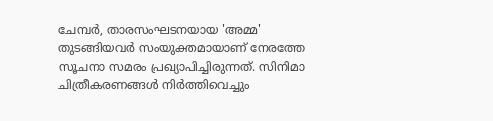ചേമ്പർ, താരസംഘടനയായ 'അമ്മ' തുടങ്ങിയവർ സംയുക്തമായാണ് നേരത്തേ സൂചനാ സമരം പ്രഖ്യാപിച്ചിരുന്നത്. സിനിമാ ചിത്രീകരണങ്ങൾ നിർത്തിവെച്ചും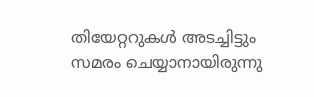തിയേറ്ററുകൾ അടച്ചിട്ടും സമരം ചെയ്യാനായിരുന്നു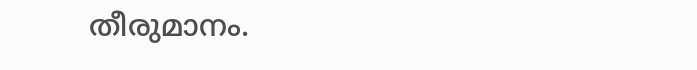തീരുമാനം.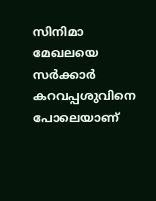സിനിമാ മേഖലയെ സർക്കാർ കറവപ്പശുവിനെ പോലെയാണ്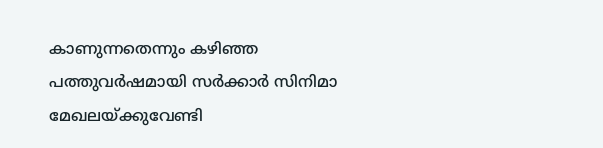കാണുന്നതെന്നും കഴിഞ്ഞ പത്തുവർഷമായി സർക്കാർ സിനിമാ മേഖലയ്ക്കുവേണ്ടി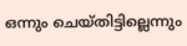ഒന്നും ചെയ്തിട്ടില്ലെന്നും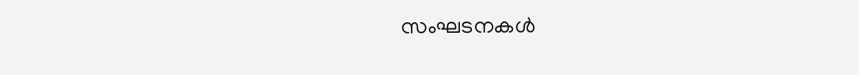സംഘടനകൾ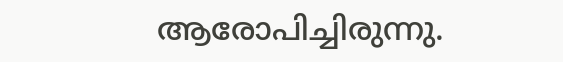ആരോപിച്ചിരുന്നു.